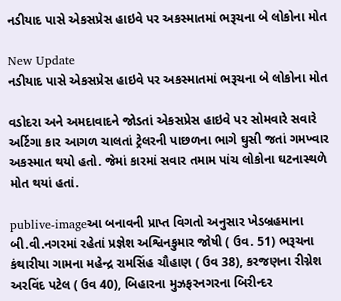નડીયાદ પાસે એકસપ્રેસ હાઇવે પર અકસ્માતમાં ભરૂચના બે લોકોના મોત

New Update
નડીયાદ પાસે એકસપ્રેસ હાઇવે પર અકસ્માતમાં ભરૂચના બે લોકોના મોત

વડોદરા અને અમદાવાદને જોડતાં એકસપ્રેસ હાઇવે પર સોમવારે સવારે અર્ટિગા કાર આગળ ચાલતાં ટ્રેલરની પાછળના ભાગે ઘુસી જતાં ગમખ્વાર અકસ્માત થયો હતો. જેમાં કારમાં સવાર તમામ પાંચ લોકોના ઘટનાસ્થળે મોત થયાં હતાં.

publive-imageઆ બનાવની પ્રાપ્ત વિગતો અનુસાર ખેડબ્રહમાના બી.વી.નગરમાં રહેતાં પ્રજ્ઞેશ અશ્વિનકુમાર જોષી ( ઉવ. 51) ભરૂચના કંથારીયા ગામના મહેન્દ્ર રામસિંહ ચૌહાણ ( ઉવ 38), કરજણના રીગ્નેશ અરવિંદ પટેલ ( ઉવ 40), બિહારના મુઝફરનગરના બિરીન્દર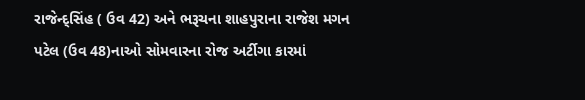રાજેન્દ્સિંહ ( ઉવ 42) અને ભરૂચના શાહપુરાના રાજેશ મગન પટેલ (ઉવ 48)નાઓ સોમવારના રોજ અર્ટીગા કારમાં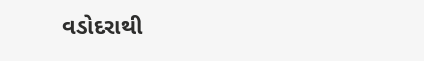વડોદરાથી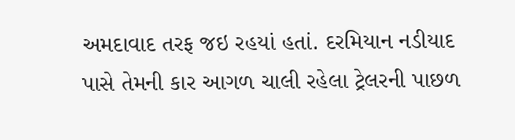અમદાવાદ તરફ જઇ રહયાં હતાં. દરમિયાન નડીયાદ પાસે તેમની કાર આગળ ચાલી રહેલા ટ્રેલરની પાછળ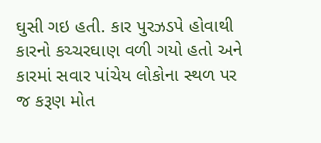ઘુસી ગઇ હતી. કાર પુરઝડપે હોવાથી કારનો કચ્ચરઘાણ વળી ગયો હતો અને કારમાં સવાર પાંચેય લોકોના સ્થળ પર જ કરૂણ મોત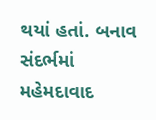થયાં હતાં. બનાવ સંદર્ભમાં મહેમદાવાદ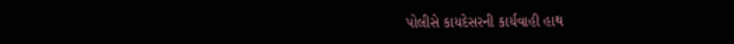પોલીસે કાયદેસરની કાર્યવાહી હાથ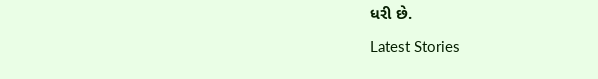ધરી છે.

Latest Stories